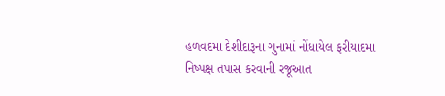હળવદમા દેશીદારૂના ગુનામાં નોંધાયેલ ફરીયાદમા નિષ્પક્ષ તપાસ કરવાની રજૂઆત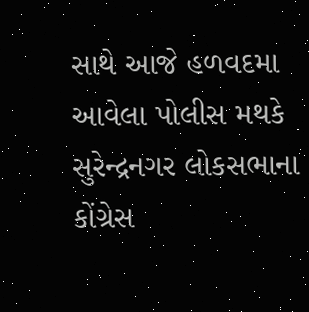સાથે આજે હળવદમા આવેલા પોલીસ મથકે સુરેન્દ્રનગર લોકસભાના કોંગ્રેસ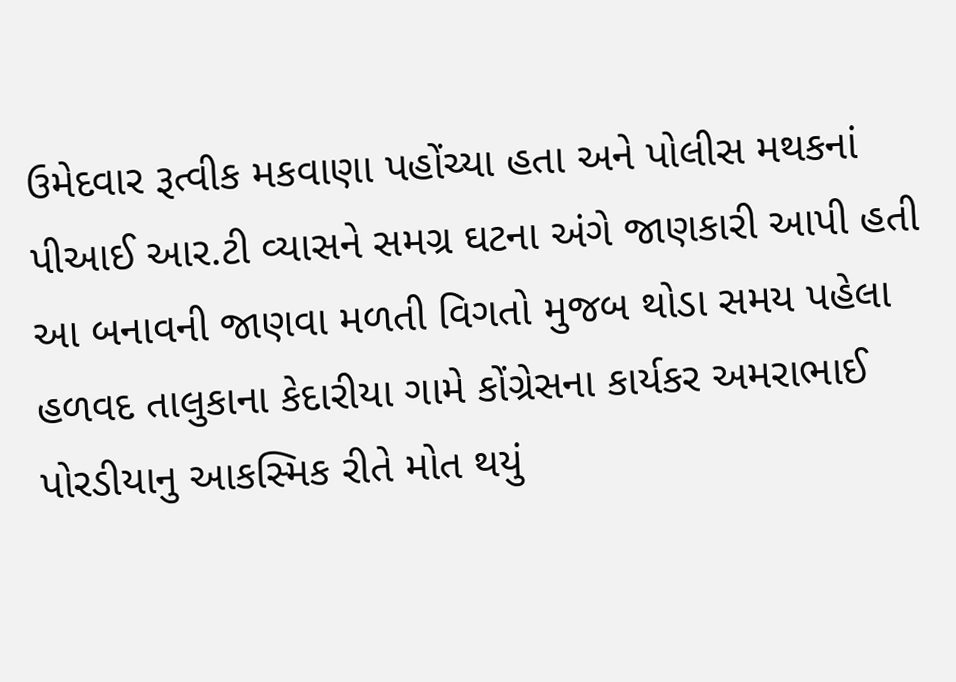ઉમેદવાર રૂત્વીક મકવાણા પહોંચ્યા હતા અને પોલીસ મથકનાં પીઆઈ આર.ટી વ્યાસને સમગ્ર ઘટના અંગે જાણકારી આપી હતી આ બનાવની જાણવા મળતી વિગતો મુજબ થોડા સમય પહેલા હળવદ તાલુકાના કેદારીયા ગામે કોંગ્રેસના કાર્યકર અમરાભાઈ પોરડીયાનુ આકસ્મિક રીતે મોત થયું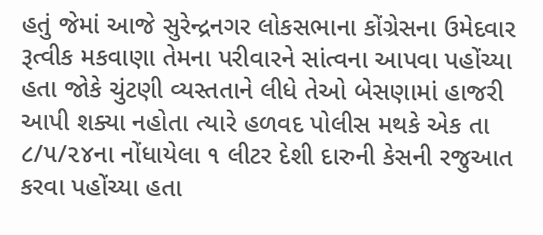હતું જેમાં આજે સુરેન્દ્રનગર લોકસભાના કોંગ્રેસના ઉમેદવાર રૂત્વીક મકવાણા તેમના પરીવારને સાંત્વના આપવા પહોંચ્યા હતા જોકે ચુંટણી વ્યસ્તતાને લીધે તેઓ બેસણામાં હાજરી આપી શક્યા નહોતા ત્યારે હળવદ પોલીસ મથકે એક તા ૮/૫/૨૪ના નોંધાયેલા ૧ લીટર દેશી દારુની કેસની રજુઆત કરવા પહોંચ્યા હતા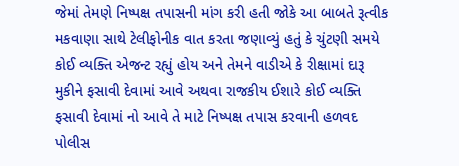જેમાં તેમણે નિષ્પક્ષ તપાસની માંગ કરી હતી જોકે આ બાબતે રૂત્વીક મકવાણા સાથે ટેલીફોનીક વાત કરતા જણાવ્યું હતું કે ચુંટણી સમયે કોઈ વ્યક્તિ એજન્ટ રહ્યું હોય અને તેમને વાડીએ કે રીક્ષામાં દારૂ મુકીને ફસાવી દેવામાં આવે અથવા રાજકીય ઈશારે કોઈ વ્યક્તિ ફસાવી દેવામાં નો આવે તે માટે નિષ્પક્ષ તપાસ કરવાની હળવદ પોલીસ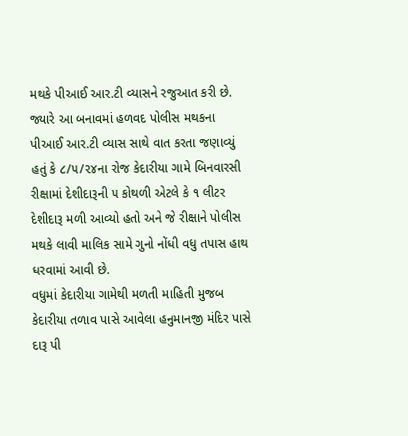મથકે પીઆઈ આર.ટી વ્યાસને રજુઆત કરી છે.
જ્યારે આ બનાવમાં હળવદ પોલીસ મથકના પીઆઈ આર.ટી વ્યાસ સાથે વાત કરતા જણાવ્યું હતું કે ૮/૫/૨૪ના રોજ કેદારીયા ગામે બિનવારસી રીક્ષામાં દેશીદારૂની ૫ કોથળી એટલે કે ૧ લીટર દેશીદારૂ મળી આવ્યો હતો અને જે રીક્ષાને પોલીસ મથકે લાવી માલિક સામે ગુનો નોંધી વધુ તપાસ હાથ ધરવામાં આવી છે.
વધુમાં કેદારીયા ગામેથી મળતી માહિતી મુજબ કેદારીયા તળાવ પાસે આવેલા હનુમાનજી મંદિર પાસે દારૂ પી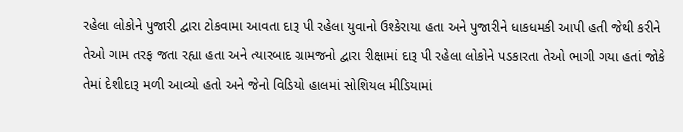રહેલા લોકોને પુજારી દ્વારા ટોકવામા આવતા દારૂ પી રહેલા યુવાનો ઉશ્કેરાયા હતા અને પુજારીને ધાકધમકી આપી હતી જેથી કરીને તેઓ ગામ તરફ જતા રહ્યા હતા અને ત્યારબાદ ગ્રામજનો દ્વારા રીક્ષામાં દારૂ પી રહેલા લોકોને પડકારતા તેઓ ભાગી ગયા હતાં જોકે તેમાં દેશીદારૂ મળી આવ્યો હતો અને જેનો વિડિયો હાલમાં સોશિયલ મીડિયામાં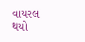વાયરલ થયો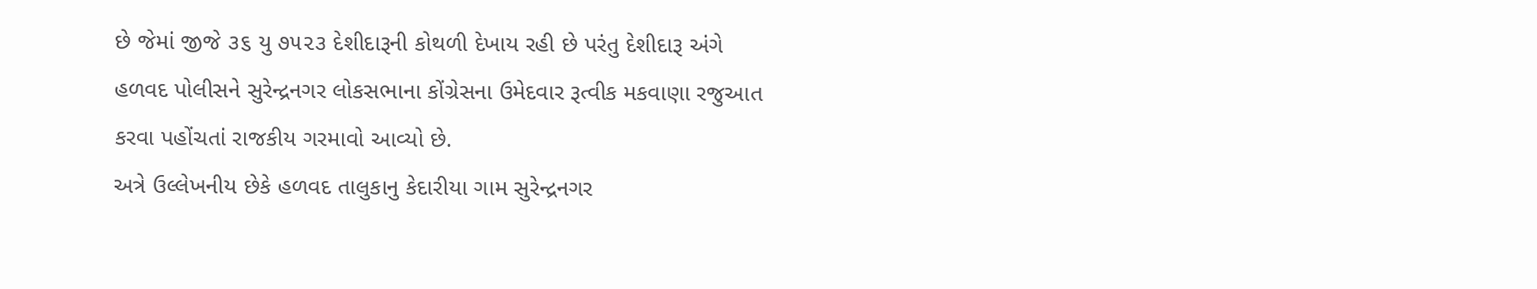છે જેમાં જીજે ૩૬ યુ ૭૫૨૩ દેશીદારૂની કોથળી દેખાય રહી છે પરંતુ દેશીદારૂ અંગે હળવદ પોલીસને સુરેન્દ્રનગર લોકસભાના કોંગ્રેસના ઉમેદવાર રૂત્વીક મકવાણા રજુઆત કરવા પહોંચતાં રાજકીય ગરમાવો આવ્યો છે.
અત્રે ઉલ્લેખનીય છેકે હળવદ તાલુકાનુ કેદારીયા ગામ સુરેન્દ્રનગર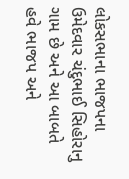લોકસભાના ભાજપના ઉમેદવાર ચંદુભાઈ સિહોરાનુ ગામ છે અને આ બાબતે હવે ભાજપ અને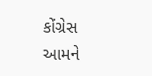કોંગ્રેસ આમને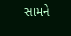સામને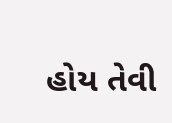હોય તેવી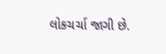લોકચર્ચા જાગી છે.